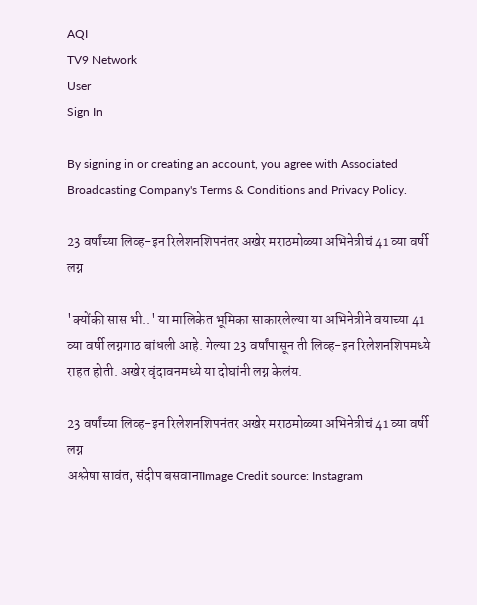AQI
TV9 Network
User
Sign In

By signing in or creating an account, you agree with Associated Broadcasting Company's Terms & Conditions and Privacy Policy.

23 वर्षांच्या लिव्ह-इन रिलेशनशिपनंतर अखेर मराठमोळ्या अभिनेत्रीचं 41 व्या वर्षी लग्न

'क्योंकी सास भी..' या मालिकेत भूमिका साकारलेल्या या अभिनेत्रीने वयाच्या 41 व्या वर्षी लग्नगाठ बांधली आहे. गेल्या 23 वर्षांपासून ती लिव्ह-इन रिलेशनशिपमध्ये राहत होती. अखेर वृंदावनमध्ये या दोघांनी लग्न केलंय.

23 वर्षांच्या लिव्ह-इन रिलेशनशिपनंतर अखेर मराठमोळ्या अभिनेत्रीचं 41 व्या वर्षी लग्न
अश्लेषा सावंत, संदीप बसवानाImage Credit source: Instagram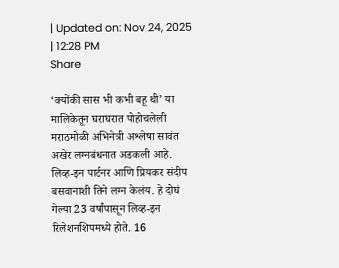| Updated on: Nov 24, 2025 | 12:28 PM
Share

‘क्योंकी सास भी कभी बहू थी’ या मालिकेतून घराघरात पोहोचलेली मराठमोळी अभिनेत्री अश्लेषा सावंत अखेर लग्नबंधनात अडकली आहे. लिव्ह-इन पार्टनर आणि प्रियकर संदीप बसवानाशी तिने लग्न केलंय. हे दोघं गेल्या 23 वर्षांपासून लिव्ह-इन रिलेशनशिपमध्ये होते. 16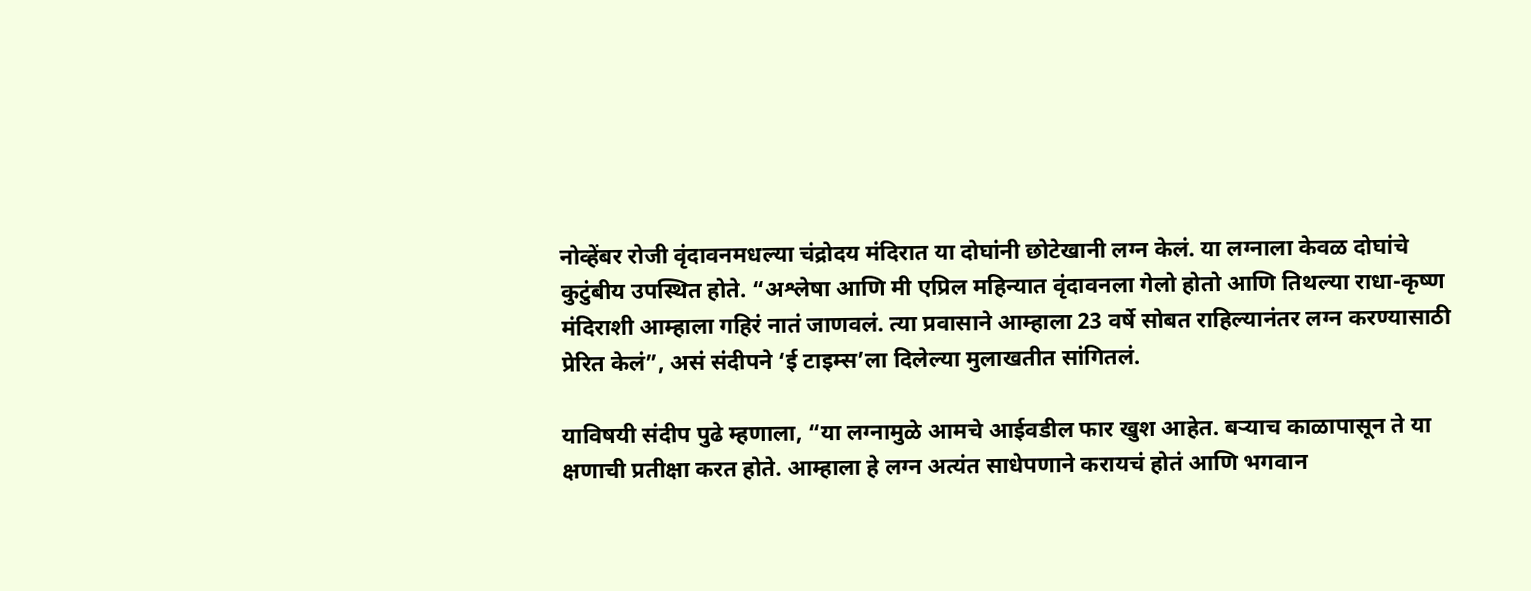नोव्हेंबर रोजी वृंदावनमधल्या चंद्रोदय मंदिरात या दोघांनी छोटेखानी लग्न केलं. या लग्नाला केवळ दोघांचे कुटुंबीय उपस्थित होते. “अश्लेषा आणि मी एप्रिल महिन्यात वृंदावनला गेलो होतो आणि तिथल्या राधा-कृष्ण मंदिराशी आम्हाला गहिरं नातं जाणवलं. त्या प्रवासाने आम्हाला 23 वर्षे सोबत राहिल्यानंतर लग्न करण्यासाठी प्रेरित केलं”, असं संदीपने ‘ई टाइम्स’ला दिलेल्या मुलाखतीत सांगितलं.

याविषयी संदीप पुढे म्हणाला, “या लग्नामुळे आमचे आईवडील फार खुश आहेत. बऱ्याच काळापासून ते या क्षणाची प्रतीक्षा करत होते. आम्हाला हे लग्न अत्यंत साधेपणाने करायचं होतं आणि भगवान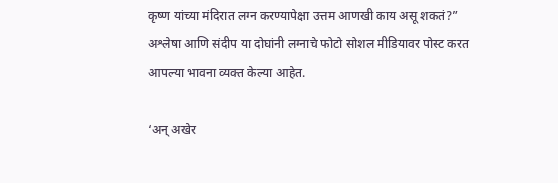कृष्ण यांच्या मंदिरात लग्न करण्यापेक्षा उत्तम आणखी काय असू शकतं?” अश्लेषा आणि संदीप या दोघांनी लग्नाचे फोटो सोशल मीडियावर पोस्ट करत आपल्या भावना व्यक्त केल्या आहेत.

‘अन् अखेर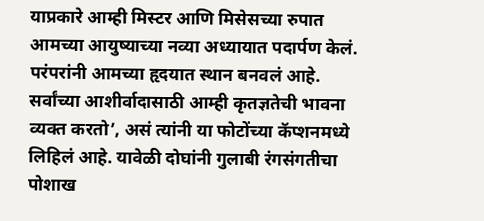याप्रकारे आम्ही मिस्टर आणि मिसेसच्या रुपात आमच्या आयुष्याच्या नव्या अध्यायात पदार्पण केलं. परंपरांनी आमच्या हृदयात स्थान बनवलं आहे. सर्वांच्या आशीर्वादासाठी आम्ही कृतज्ञतेची भावना व्यक्त करतो’, असं त्यांनी या फोटोंच्या कॅप्शनमध्ये लिहिलं आहे. यावेळी दोघांनी गुलाबी रंगसंगतीचा पोशाख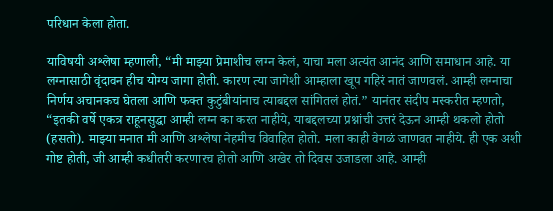परिधान केला होता.

याविषयी अश्लेषा म्हणाली, “मी माझ्या प्रेमाशीच लग्न केलं, याचा मला अत्यंत आनंद आणि समाधान आहे. या लग्नासाठी वृंदावन हीच योग्य जागा होती. कारण त्या जागेशी आम्हाला खूप गहिरं नातं जाणवलं. आम्ही लग्नाचा निर्णय अचानकच घेतला आणि फक्त कुटुंबीयांनाच त्याबद्दल सांगितलं होतं.” यानंतर संदीप मस्करीत म्हणतो, “इतकी वर्षे एकत्र राहूनसुद्धा आम्ही लग्न का करत नाहीये, याबद्दलच्या प्रश्नांची उत्तरं देऊन आम्ही थकलो होतो (हसतो). माझ्या मनात मी आणि अश्लेषा नेहमीच विवाहित होतो. मला काही वेगळं जाणवत नाहीये. ही एक अशी गोष्ट होती, जी आम्ही कधीतरी करणारच होतो आणि अखेर तो दिवस उजाडला आहे. आम्ही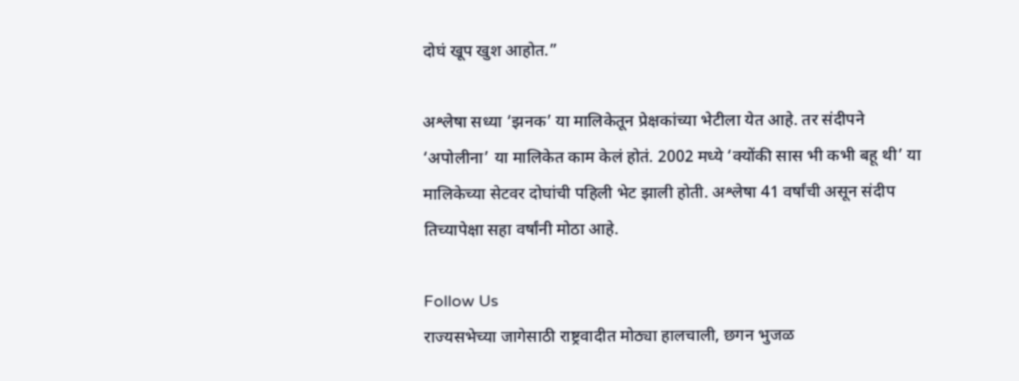दोघं खूप खुश आहोत.”

अश्लेषा सध्या ‘झनक’ या मालिकेतून प्रेक्षकांच्या भेटीला येत आहे. तर संदीपने ‘अपोलीना’ या मालिकेत काम केलं होतं. 2002 मध्ये ‘क्योंकी सास भी कभी बहू थी’ या मालिकेच्या सेटवर दोघांची पहिली भेट झाली होती. अश्लेषा 41 वर्षांची असून संदीप तिच्यापेक्षा सहा वर्षांनी मोठा आहे.

Follow Us
राज्यसभेच्या जागेसाठी राष्ट्रवादीत मोठ्या हालचाली, छगन भुजळ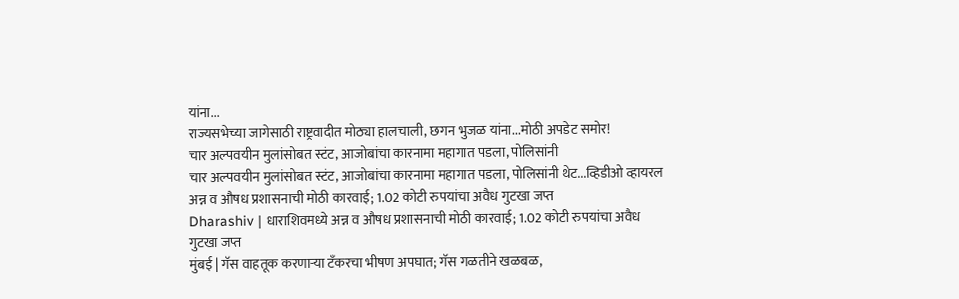यांना...
राज्यसभेच्या जागेसाठी राष्ट्रवादीत मोठ्या हालचाली, छगन भुजळ यांना...मोठी अपडेट समोर!
चार अल्पवयीन मुलांसोबत स्टंट, आजोबांचा कारनामा महागात पडला, पोलिसांनी
चार अल्पवयीन मुलांसोबत स्टंट, आजोबांचा कारनामा महागात पडला, पोलिसांनी थेट...व्हिडीओ व्हायरल
अन्न व औषध प्रशासनाची मोठी कारवाई; 1.02 कोटी रुपयांचा अवैध गुटखा जप्त
Dharashiv | धाराशिवमध्ये अन्न व औषध प्रशासनाची मोठी कारवाई; 1.02 कोटी रुपयांचा अवैध गुटखा जप्त
मुंबई | गॅस वाहतूक करणाऱ्या टँकरचा भीषण अपघात; गॅस गळतीने खळबळ,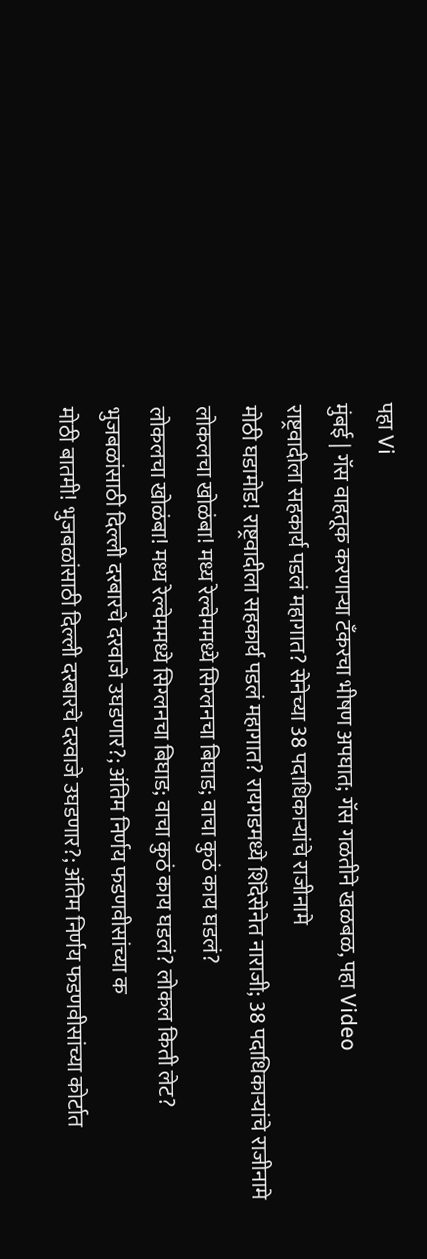पहा Vi
मुंबई | गॅस वाहतूक करणाऱ्या टँकरचा भीषण अपघात; गॅस गळतीने खळबळ, पहा Video
राष्ट्रवादीला सहकार्य पडलं महागात? सेनेच्या 38 पदाधिकाऱ्यांचे राजीनामे
मोठी घडामोड! राष्ट्रवादीला सहकार्य पडलं महागात? रायगडमध्ये शिंदेसेनेत नाराजी; 38 पदाधिकाऱ्यांचे राजीनामे
लोकलचा खोळंबा! मध्य रेल्वेममध्ये सिग्लनचा बिघाड; वाचा कुठं काय घडलं?
लोकलचा खोळंबा! मध्य रेल्वेममध्ये सिग्लनचा बिघाड; वाचा कुठं काय घडलं? लोकल किती लेट?
भुजबळांसाठी दिल्ली दरबारचे दरवाजे उघडणार?; अंतिम निर्णय फडणवीसांच्या क
मोठी बातमी! भुजबळांसाठी दिल्ली दरबारचे दरवाजे उघडणार?; अंतिम निर्णय फडणवीसांच्या कोर्टात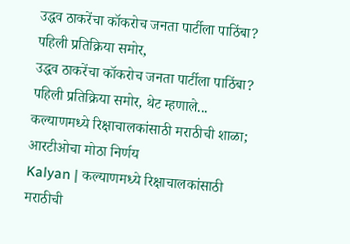उद्धव ठाकरेंचा कॉकरोच जनता पार्टीला पाठिंबा? पहिली प्रतिक्रिया समोर,
उद्धव ठाकरेंचा कॉकरोच जनता पार्टीला पाठिंबा? पहिली प्रतिक्रिया समोर, थेट म्हणाले...
कल्याणमध्ये रिक्षाचालकांसाठी मराठीची शाळा; आरटीओचा मोठा निर्णय
Kalyan | कल्याणमध्ये रिक्षाचालकांसाठी मराठीची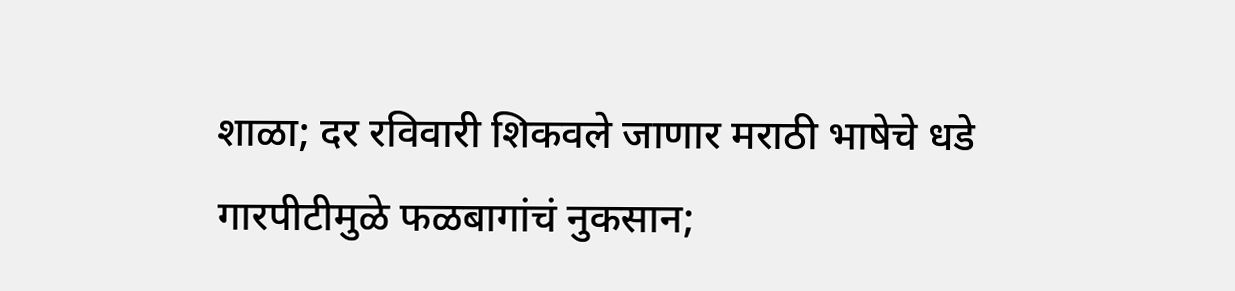शाळा; दर रविवारी शिकवले जाणार मराठी भाषेचे धडे
गारपीटीमुळे फळबागांचं नुकसान;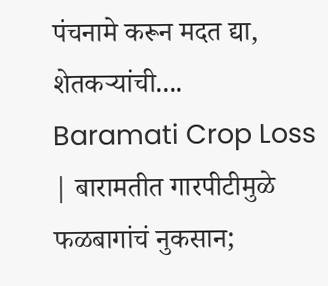पंचनामे करून मदत द्या, शेतकऱ्यांची....
Baramati Crop Loss | बारामतीत गारपीटीमुळे फळबागांचं नुकसान;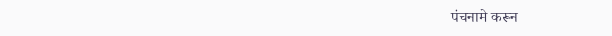पंचनामे करून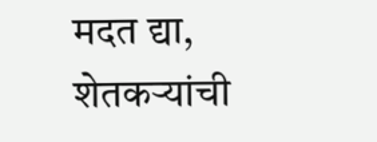मदत द्या, शेतकऱ्यांची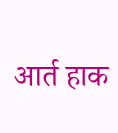आर्त हाक